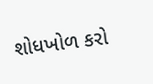શોધખોળ કરો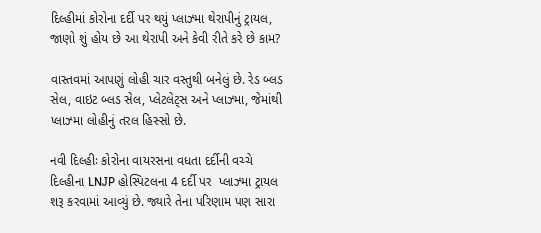દિલ્હીમાં કોરોના દર્દી પર થયું પ્લાઝ્મા થેરાપીનું ટ્રાયલ, જાણો શું હોય છે આ થેરાપી અને કેવી રીતે કરે છે કામ?

વાસ્તવમાં આપણું લોહી ચાર વસ્તુથી બનેલું છે. રેડ બ્લડ સેલ, વાઇટ બ્લડ સેલ, પ્લેટલેટ્સ અને પ્લાઝ્મા, જેમાંથી પ્લાઝ્મા લોહીનું તરલ હિસ્સો છે.

નવી દિલ્હીઃ કોરોના વાયરસના વધતા દર્દીની વચ્ચે દિલ્હીના LNJP હોસ્પિટલના 4 દર્દી પર  પ્લાઝ્મા ટ્રાયલ શરૂ કરવામાં આવ્યું છે. જ્યારે તેના પરિણામ પણ સારા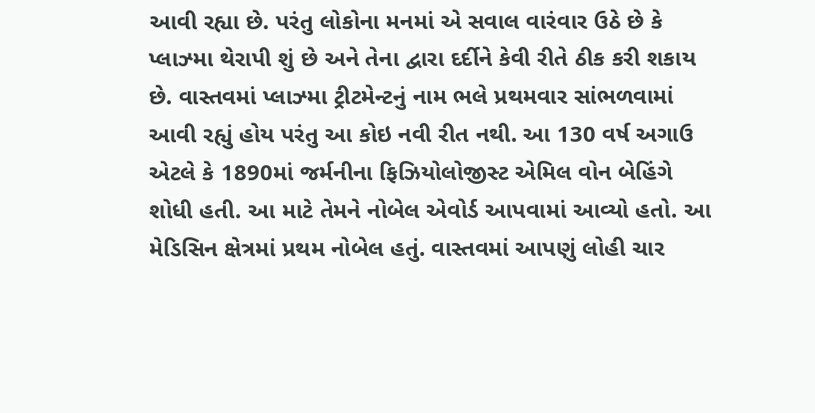આવી રહ્યા છે. પરંતુ લોકોના મનમાં એ સવાલ વારંવાર ઉઠે છે કે પ્લાઝ્મા થેરાપી શું છે અને તેના દ્વારા દર્દીને કેવી રીતે ઠીક કરી શકાય છે. વાસ્તવમાં પ્લાઝ્મા ટ્રીટમેન્ટનું નામ ભલે પ્રથમવાર સાંભળવામાં આવી રહ્યું હોય પરંતુ આ કોઇ નવી રીત નથી. આ 130 વર્ષ અગાઉ એટલે કે 1890માં જર્મનીના ફિઝિયોલોજીસ્ટ એમિલ વોન બેહિંગે શોધી હતી. આ માટે તેમને નોબેલ એવોર્ડ આપવામાં આવ્યો હતો. આ મેડિસિન ક્ષેત્રમાં પ્રથમ નોબેલ હતું. વાસ્તવમાં આપણું લોહી ચાર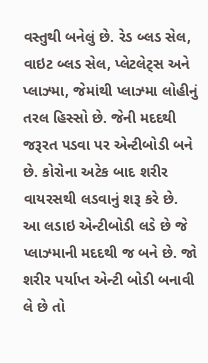વસ્તુથી બનેલું છે. રેડ બ્લડ સેલ, વાઇટ બ્લડ સેલ, પ્લેટલેટ્સ અને પ્લાઝ્મા, જેમાંથી પ્લાઝ્મા લોહીનું તરલ હિસ્સો છે. જેની મદદથી જરૂરત પડવા પર એન્ટીબોડી બને છે. કોરોના અટેક બાદ શરીર વાયરસથી લડવાનું શરૂ કરે છે. આ લડાઇ એન્ટીબોડી લડે છે જે પ્લાઝ્માની મદદથી જ બને છે. જો શરીર પર્યાપ્ત એન્ટી બોડી બનાવી લે છે તો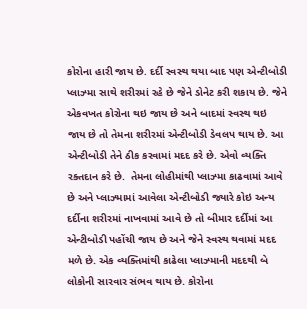કોરોના હારી જાય છે. દર્દી સ્વસ્થ થયા બાદ પણ એન્ટીબોડી પ્લાઝ્મા સાથે શરીરમાં રહે છે જેને ડોનેટ કરી શકાય છે. જેને એકવખત કોરોના થઇ જાય છે અને બાદમાં સ્વસ્થ થઇ જાય છે તો તેમના શરીરમાં એન્ટીબોડી ડેવલપ થાય છે. આ એન્ટીબોડી તેને ઠીક કરવામાં મદદ કરે છે. એવો વ્યક્તિ રક્તદાન કરે છે.  તેમના લોહીમાંથી પ્લાઝ્મા કાઢવામાં આવે છે અને પ્લાઝ્મામાં આવેલા એન્ટીબોડી જ્યારે કોઇ અન્ય દર્દીના શરીરમાં નાખવામાં આવે છે તો બીમાર દર્દીમાં આ એન્ટીબોડી પહોંચી જાય છે અને જેને સ્વસ્થ થવામાં મદદ મળે છે. એક વ્યક્તિમાંથી કાઢેલા પ્લાઝ્માની મદદથી બે લોકોની સારવાર સંભવ થાય છે. કોરોના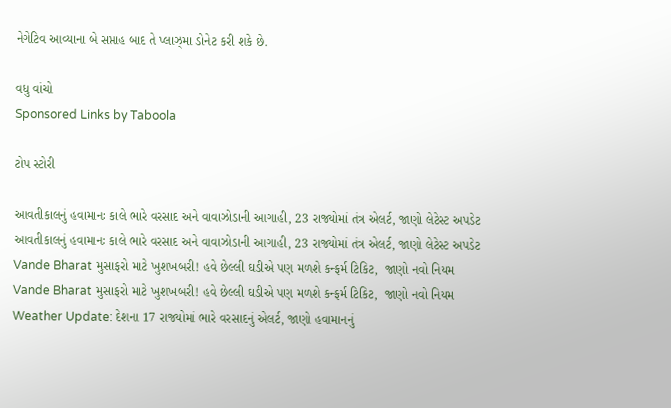નેગેટિવ આવ્યાના બે સપ્તાહ બાદ તે પ્લાઝ્મા ડોનેટ કરી શકે છે.

વધુ વાંચો
Sponsored Links by Taboola

ટોપ સ્ટોરી

આવતીકાલનું હવામાનઃ કાલે ભારે વરસાદ અને વાવાઝોડાની આગાહી, 23 રાજ્યોમાં તંત્ર એલર્ટ, જાણો લેટેસ્ટ અપડેટ
આવતીકાલનું હવામાનઃ કાલે ભારે વરસાદ અને વાવાઝોડાની આગાહી, 23 રાજ્યોમાં તંત્ર એલર્ટ, જાણો લેટેસ્ટ અપડેટ
Vande Bharat મુસાફરો માટે ખુશખબરી! હવે છેલ્લી ઘડીએ પણ મળશે કન્ફર્મ ટિકિટ,  જાણો નવો નિયમ
Vande Bharat મુસાફરો માટે ખુશખબરી! હવે છેલ્લી ઘડીએ પણ મળશે કન્ફર્મ ટિકિટ,  જાણો નવો નિયમ
Weather Update: દેશના 17 રાજ્યોમાં ભારે વરસાદનું એલર્ટ, જાણો હવામાનનું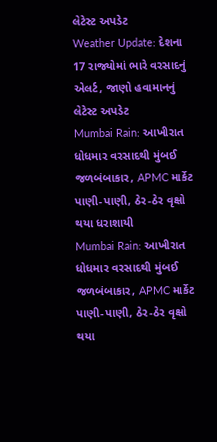લેટેસ્ટ અપડેટ
Weather Update: દેશના 17 રાજ્યોમાં ભારે વરસાદનું એલર્ટ, જાણો હવામાનનું લેટેસ્ટ અપડેટ
Mumbai Rain: આખીરાત ધોધમાર વરસાદથી મુંબઈ જળબંબાકાર, APMC માર્કેટ પાણી-પાણી, ઠેર-ઠેર વૃક્ષો થયા ધરાશાયી
Mumbai Rain: આખીરાત ધોધમાર વરસાદથી મુંબઈ જળબંબાકાર, APMC માર્કેટ પાણી-પાણી, ઠેર-ઠેર વૃક્ષો થયા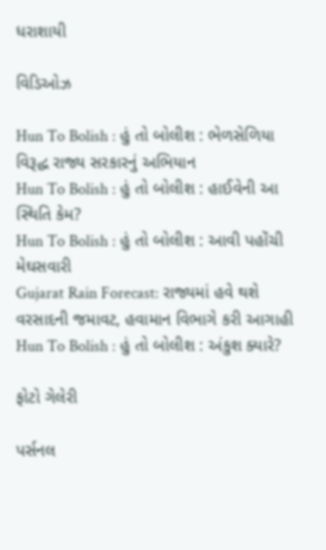ધરાશાયી

વિડિઓઝ

Hun To Bolish : હું તો બોલીશ : ભેળસેળિયા વિરૂદ્ધ રાજ્ય સરકારનું અભિયાન
Hun To Bolish : હું તો બોલીશ : હાઈવેની આ સ્થિતિ કેમ?
Hun To Bolish : હું તો બોલીશ : આવી પહોંચી મેઘસવારી
Gujarat Rain Forecast: રાજ્યમાં હવે થશે વરસાદની જમાવટ, હવામાન વિભાગે કરી આગાહી
Hun To Bolish : હું તો બોલીશ : અંકુશ ક્યારે?

ફોટો ગેલેરી

પર્સનલ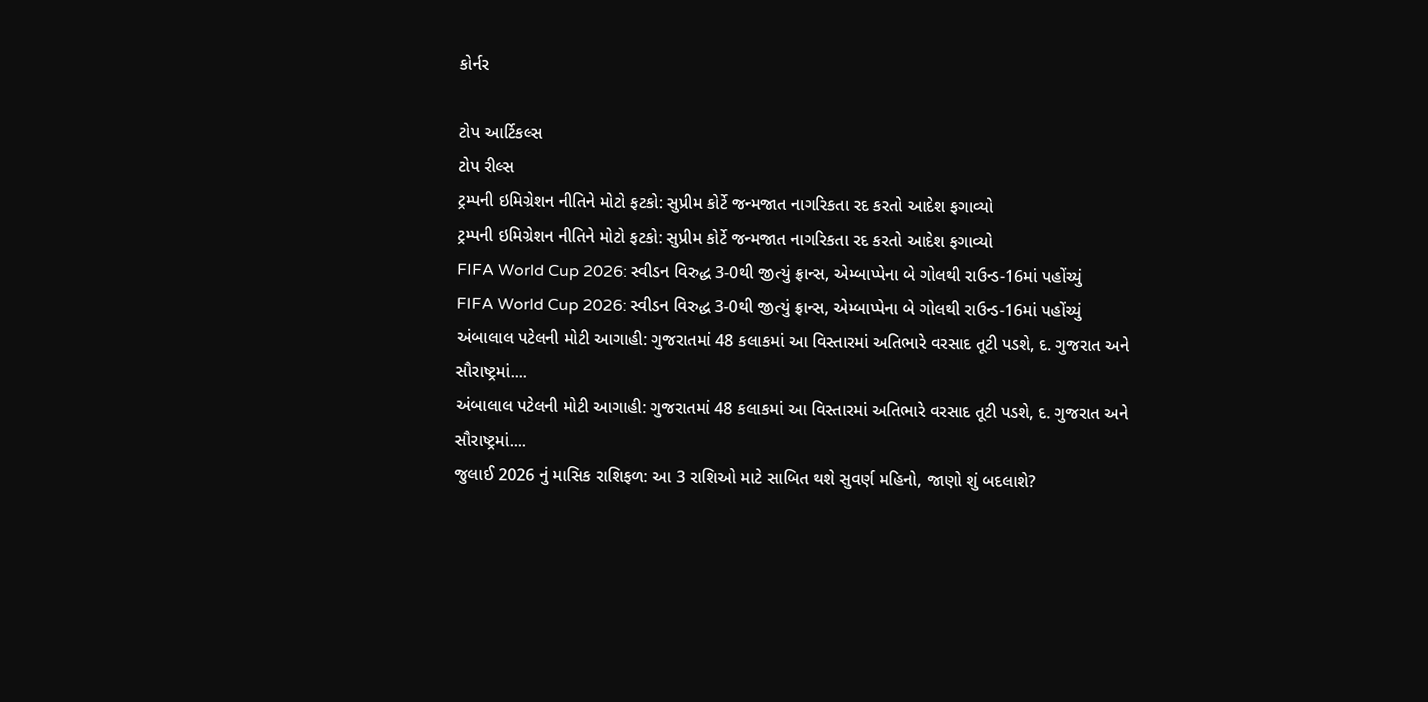કોર્નર

ટોપ આર્ટિકલ્સ
ટોપ રીલ્સ
ટ્રમ્પની ઇમિગ્રેશન નીતિને મોટો ફટકો: સુપ્રીમ કોર્ટે જન્મજાત નાગરિકતા રદ કરતો આદેશ ફગાવ્યો
ટ્રમ્પની ઇમિગ્રેશન નીતિને મોટો ફટકો: સુપ્રીમ કોર્ટે જન્મજાત નાગરિકતા રદ કરતો આદેશ ફગાવ્યો
FIFA World Cup 2026: સ્વીડન વિરુદ્ધ 3-0થી જીત્યું ફ્રાન્સ, એમ્બાપ્પેના બે ગોલથી રાઉન્ડ-16માં પહોંચ્યું
FIFA World Cup 2026: સ્વીડન વિરુદ્ધ 3-0થી જીત્યું ફ્રાન્સ, એમ્બાપ્પેના બે ગોલથી રાઉન્ડ-16માં પહોંચ્યું
અંબાલાલ પટેલની મોટી આગાહી: ગુજરાતમાં 48 કલાકમાં આ વિસ્તારમાં અતિભારે વરસાદ તૂટી પડશે, દ. ગુજરાત અને સૌરાષ્ટ્રમાં....
અંબાલાલ પટેલની મોટી આગાહી: ગુજરાતમાં 48 કલાકમાં આ વિસ્તારમાં અતિભારે વરસાદ તૂટી પડશે, દ. ગુજરાત અને સૌરાષ્ટ્રમાં....
જુલાઈ 2026 નું માસિક રાશિફળ: આ 3 રાશિઓ માટે સાબિત થશે સુવર્ણ મહિનો, જાણો શું બદલાશે?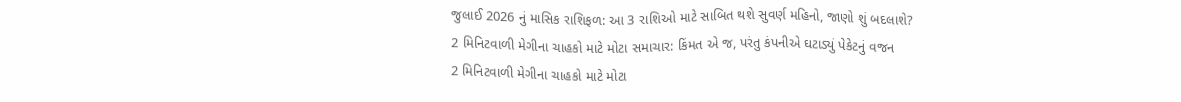જુલાઈ 2026 નું માસિક રાશિફળ: આ 3 રાશિઓ માટે સાબિત થશે સુવર્ણ મહિનો, જાણો શું બદલાશે?
2 મિનિટવાળી મેગીના ચાહકો માટે મોટા સમાચાર: કિંમત એ જ, પરંતુ કંપનીએ ઘટાડ્યું પેકેટનું વજન
2 મિનિટવાળી મેગીના ચાહકો માટે મોટા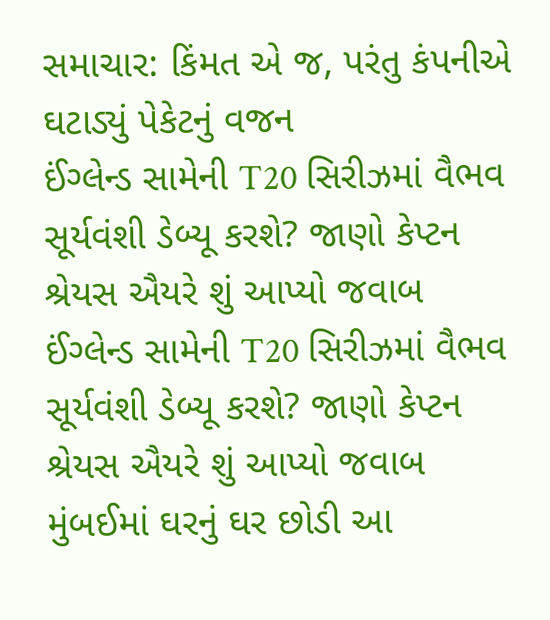સમાચાર: કિંમત એ જ, પરંતુ કંપનીએ ઘટાડ્યું પેકેટનું વજન
ઈંગ્લેન્ડ સામેની T20 સિરીઝમાં વૈભવ સૂર્યવંશી ડેબ્યૂ કરશે? જાણો કેપ્ટન શ્રેયસ ઐયરે શું આપ્યો જવાબ
ઈંગ્લેન્ડ સામેની T20 સિરીઝમાં વૈભવ સૂર્યવંશી ડેબ્યૂ કરશે? જાણો કેપ્ટન શ્રેયસ ઐયરે શું આપ્યો જવાબ
મુંબઈમાં ઘરનું ઘર છોડી આ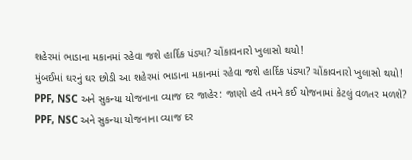શહેરમાં ભાડાના મકાનમાં રહેવા જશે હાર્દિક પંડ્યા? ચોંકાવનારો ખુલાસો થયો!
મુંબઈમાં ઘરનું ઘર છોડી આ શહેરમાં ભાડાના મકાનમાં રહેવા જશે હાર્દિક પંડ્યા? ચોંકાવનારો ખુલાસો થયો!
PPF, NSC અને સુકન્યા યોજનાના વ્યાજ દર જાહેર: જાણો હવે તમને કઈ યોજનામાં કેટલું વળતર મળશે?
PPF, NSC અને સુકન્યા યોજનાના વ્યાજ દર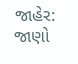જાહેર: જાણો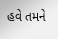હવે તમને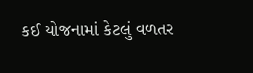કઈ યોજનામાં કેટલું વળતર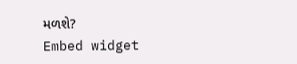મળશે?
Embed widget